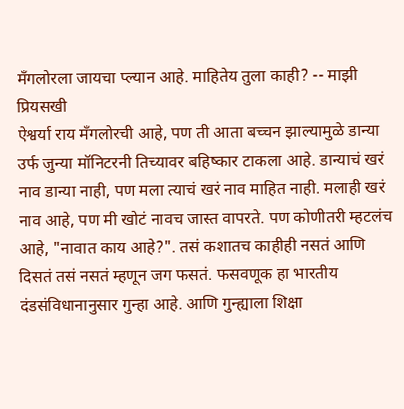मॅंगलोरला जायचा प्ल्यान आहे. माहितेय तुला काही? -- माझी प्रियसखी
ऐश्वर्या राय मँगलोरची आहे, पण ती आता बच्चन झाल्यामुळे डान्या उर्फ जुन्या मॉनिटरनी तिच्यावर बहिष्कार टाकला आहे. डान्याचं खरं नाव डान्या नाही, पण मला त्याचं खरं नाव माहित नाही. मलाही खरं नाव आहे, पण मी खोटं नावच जास्त वापरते. पण कोणीतरी म्हटलंच आहे, "नावात काय आहे?". तसं कशातच काहीही नसतं आणि दिसतं तसं नसतं म्हणून जग फसतं. फसवणूक हा भारतीय दंडसंविधानानुसार गुन्हा आहे. आणि गुन्ह्याला शिक्षा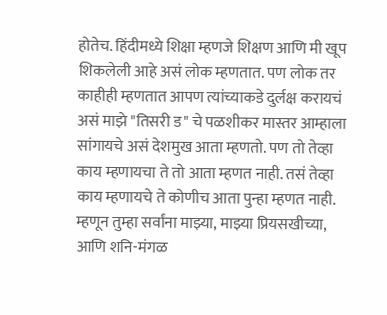होतेच. हिंदीमध्ये शिक्षा म्हणजे शिक्षण आणि मी खूप शिकलेली आहे असं लोक म्हणतात. पण लोक तर काहीही म्हणतात आपण त्यांच्याकडे दुर्लक्ष करायचं असं माझे "तिसरी ड" चे पळशीकर मास्तर आम्हाला सांगायचे असं देशमुख आता म्हणतो. पण तो तेव्हा काय म्हणायचा ते तो आता म्हणत नाही. तसं तेव्हा काय म्हणायचे ते कोणीच आता पुन्हा म्हणत नाही. म्हणून तुम्हा सर्वांना माझ्या, माझ्या प्रियसखीच्या, आणि शनि-मंगळ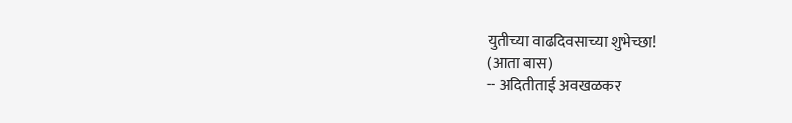युतीच्या वाढदिवसाच्या शुभेच्छा!
(आता बास)
-- अदितीताई अवखळकर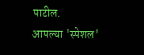पाटील.
आपल्या 'स्पेशल'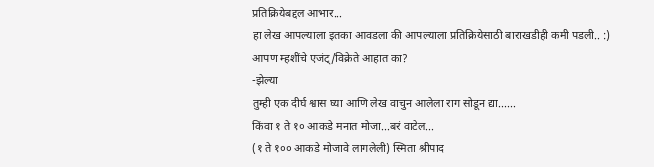प्रतिक्रियेबद्दल आभार...
हा लेख आपल्याला इतका आवडला की आपल्याला प्रतिक्रियेसाठी बाराखडीही कमी पडली.. :)
आपण म्हशींचे एजंट्/विक्रेते आहात का?
-झेल्या
तुम्ही एक दीर्घ श्वास घ्या आणि लेख वाचुन आलेला राग सोडून द्या......
किंवा १ ते १० आकडे मनात मोजा...बरं वाटेल...
(१ ते १०० आकडे मोजावे लागलेली) स्मिता श्रीपाद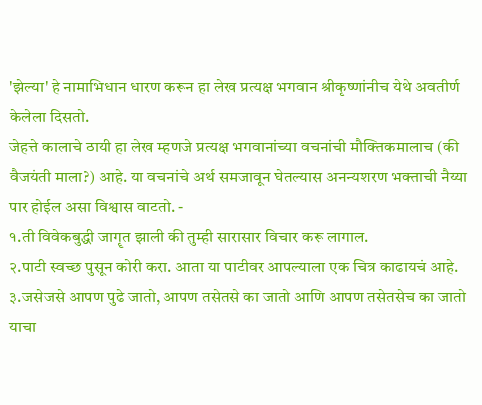'झेल्या' हे नामाभिधान धारण करून हा लेख प्रत्यक्ष भगवान श्रीकृष्णांनीच येथे अवतीर्ण केलेला दिसतो.
जेहत्ते कालाचे ठायी हा लेख म्हणजे प्रत्यक्ष भगवानांच्या वचनांची मौक्तिकमालाच (की वैजयंती माला?) आहे. या वचनांचे अर्थ समजावून घेतल्यास अनन्यशरण भक्ताची नैय्या पार होईल असा विश्वास वाटतो. -
१.ती विवेकबुद्धी जागॄत झाली की तुम्ही सारासार विचार करू लागाल.
२.पाटी स्वच्छ पुसून कोरी करा. आता या पाटीवर आपल्याला एक चित्र काढायचं आहे.
३.जसेजसे आपण पुढे जातो, आपण तसेतसे का जातो आणि आपण तसेतसेच का जातो याचा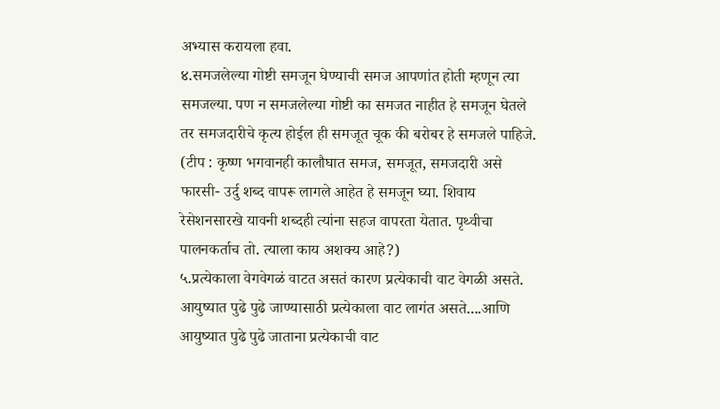अभ्यास करायला हवा.
४.समजलेल्या गोष्टी समजून घेण्याची समज आपणांत होती म्हणून त्या समजल्या. पण न समजलेल्या गोष्टी का समजत नाहीत हे समजून घेतले तर समजदारीचे कृत्य होईल ही समजूत चूक की बरोबर हे समजले पाहिजे.
(टीप : कृष्ण भगवानही कालौघात समज, समजूत, समजदारी असे फारसी- उर्दु शब्द वापरू लागले आहेत हे समजून घ्या. शिवाय रेसेशनसारखे यावनी शब्दही त्यांना सहज वापरता येतात. पृथ्वीचा पालनकर्ताच तो. त्याला काय अशक्य आहे?)
५.प्रत्येकाला वेगवेगळं वाटत असतं कारण प्रत्येकाची वाट वेगळी असते. आयुष्यात पुढे पुढे जाण्यासाठी प्रत्येकाला वाट लागंत असते....आणि आयुष्यात पुढे पुढे जाताना प्रत्येकाची वाट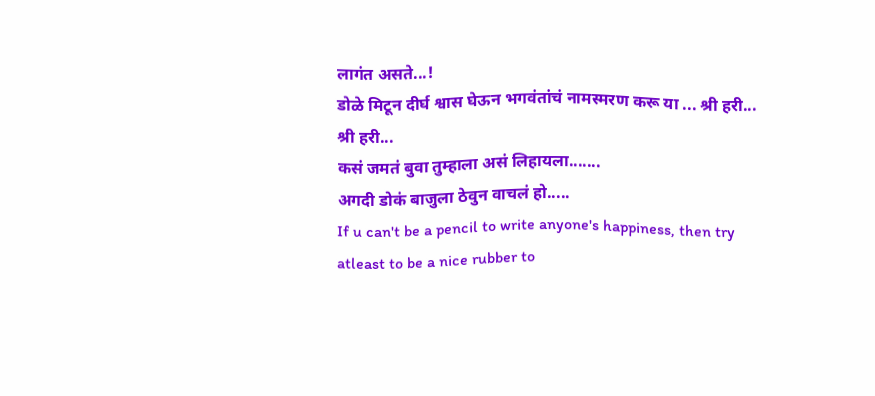लागंत असते...!
डोळे मिटून दीर्घ श्वास घेऊन भगवंतांचं नामस्मरण करू या ... श्री हरी... श्री हरी...
कसं जमतं बुवा तुम्हाला असं लिहायला.......
अगदी डोकं बाजुला ठेवुन वाचलं हो.....
If u can't be a pencil to write anyone's happiness, then try atleast to be a nice rubber to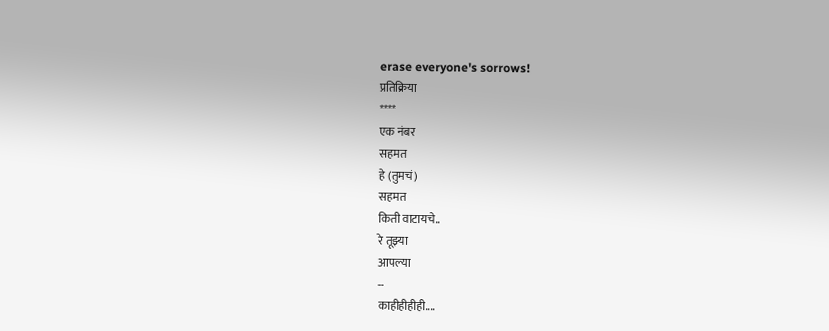erase everyone's sorrows!
प्रतिक्रिया
****
एक नंबर
सहमत
हे (तुमचं)
सहमत
किती वाटायचे..
रे तूझ्या
आपल्या
--
काहीहीहीही....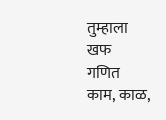तुम्हाला
खफ
गणित
काम, काळ,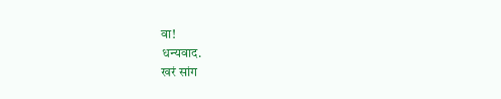वा!
धन्यवाद.
खरं सांग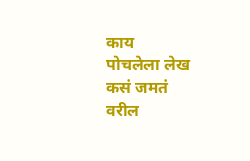काय
पोचलेला लेख
कसं जमतं
वरील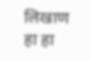लिखाण
हा हा